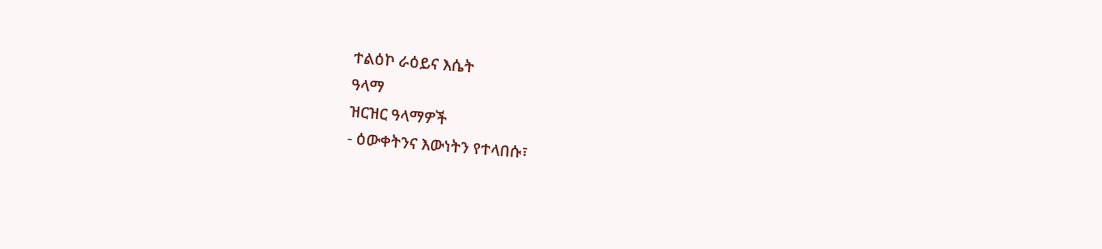ተልዕኮ ራዕይና እሴት
ዓላማ
ዝርዝር ዓላማዎች
- ዕውቀትንና እውነትን የተላበሱ፣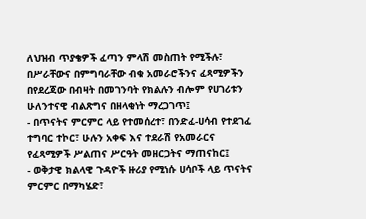ለህዝብ ጥያቄዎች ፈጣን ምላሽ መስጠት የሚችሉ፣ በሥራቸውና በምግባራቸው ብቁ አመራሮችንና ፈጻሚዎችን በየደረጃው በብዛት በመገንባት የክልሉን ብሎም የሀገሪቱን ሁለንተናዊ ብልጽግና በዘላቂነት ማረጋገጥ፤
- በጥናትና ምርምር ላይ የተመሰረተ፣ በንድፈ-ሀሳብ የተደገፈ ተግባር ተኮር፣ ሁሉን አቀፍ እና ተደራሽ የአመራርና የፈጻሚዎች ሥልጠና ሥርዓት መዘርጋትና ማጠናከር፤
- ወቅታዊ ክልላዊ ጉዳዮች ዙሪያ የሚነሱ ሀሳቦች ላይ ጥናትና ምርምር በማካሄድ፣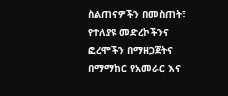ስልጠናዎችን በመስጠት፣ የተለያዩ መድረኮችንና ፎረሞችን በማዘጋጀትና በማማከር የአመራር እና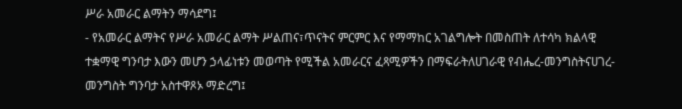ሥራ አመራር ልማትን ማሳደግ፤
- የአመራር ልማትና የሥራ አመራር ልማት ሥልጠና፣ጥናትና ምርምር እና የማማከር አገልግሎት በመስጠት ለተሳካ ክልላዊ ተቋማዊ ግንባታ እውን መሆን ኃላፊነቱን መወጣት የሚችል አመራርና ፈጻሚዎችን በማፍራትለሀገራዊ የብሔረ-መንግስትናሀገረ-መንግስት ግንባታ አስተዋጾኦ ማድረግ፤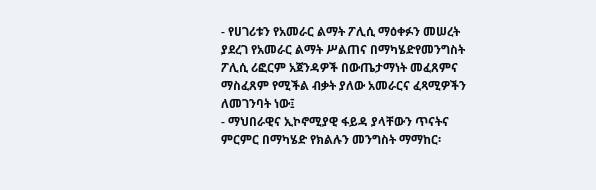- የሀገሪቱን የአመራር ልማት ፖሊሲ ማዕቀፉን መሠረት ያደረገ የአመራር ልማት ሥልጠና በማካሄድየመንግስት ፖሊሲ ሪፎርም አጀንዳዎች በውጤታማነት መፈጸምና ማስፈጸም የሚችል ብቃት ያለው አመራርና ፈጻሚዎችን ለመገንባት ነው፤
- ማህበራዊና ኢኮኖሚያዊ ፋይዳ ያላቸውን ጥናትና ምርምር በማካሄድ የክልሉን መንግስት ማማከር፡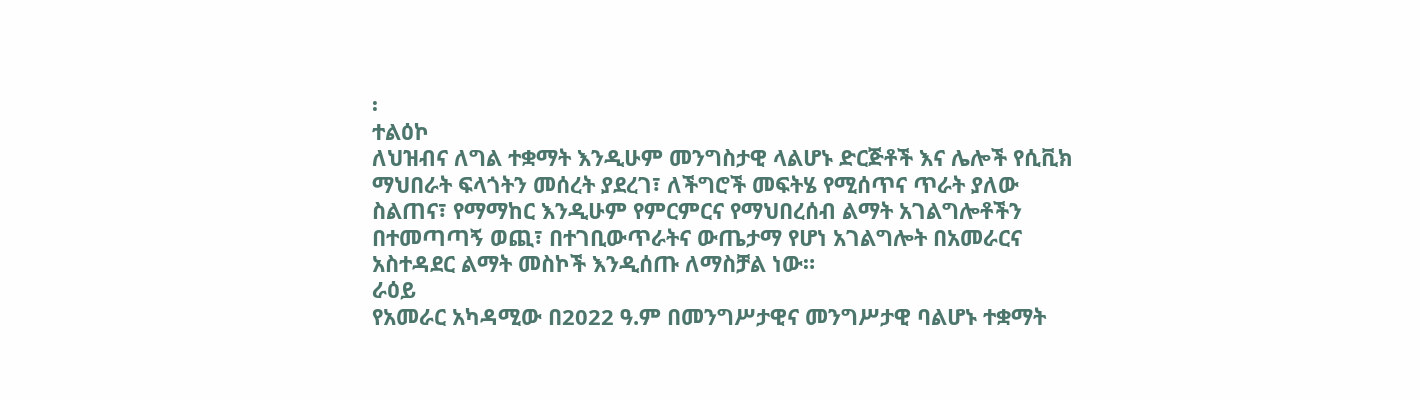፡
ተልዕኮ
ለህዝብና ለግል ተቋማት እንዲሁም መንግስታዊ ላልሆኑ ድርጅቶች እና ሌሎች የሲቪክ ማህበራት ፍላጎትን መሰረት ያደረገ፣ ለችግሮች መፍትሄ የሚሰጥና ጥራት ያለው ስልጠና፣ የማማከር እንዲሁም የምርምርና የማህበረሰብ ልማት አገልግሎቶችን በተመጣጣኝ ወጪ፣ በተገቢውጥራትና ውጤታማ የሆነ አገልግሎት በአመራርና አስተዳደር ልማት መስኮች እንዲሰጡ ለማስቻል ነው።
ራዕይ
የአመራር አካዳሚው በ2022 ዓ.ም በመንግሥታዊና መንግሥታዊ ባልሆኑ ተቋማት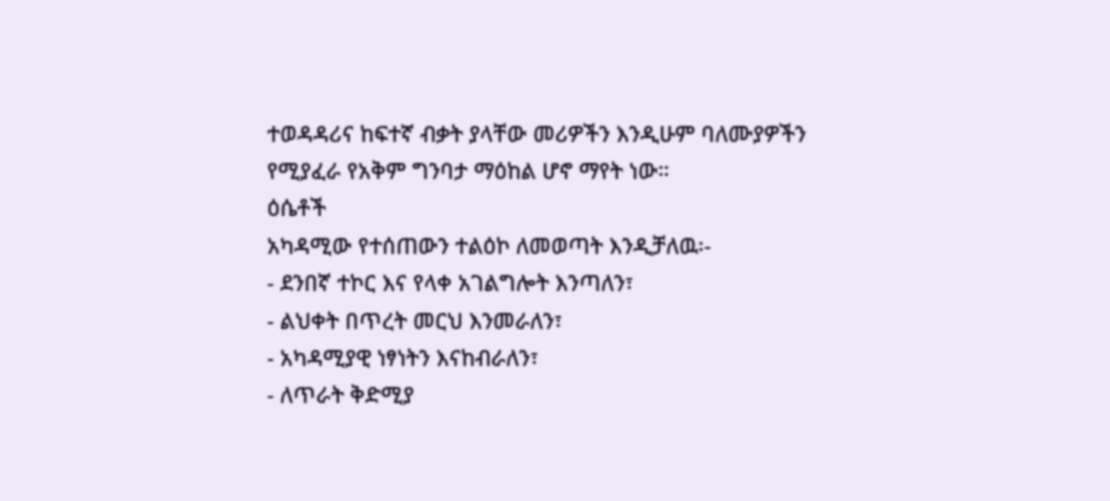ተወዳዳሪና ከፍተኛ ብቃት ያላቸው መሪዎችን እንዲሁም ባለሙያዎችን የሚያፈራ የአቅም ግንባታ ማዕከል ሆኖ ማየት ነው።
ዕሴቶች
አካዳሚው የተሰጠውን ተልዕኮ ለመወጣት እንዲቻለዉ፡-
- ደንበኛ ተኮር እና የላቀ አገልግሎት እንጣለን፣
- ልህቀት በጥረት መርህ እንመራለን፣
- አካዳሚያዊ ነፃነትን እናከብራለን፣
- ለጥራት ቅድሚያ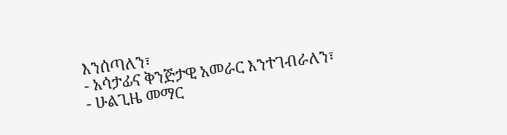እንሰጣለን፣
- አሳታፊና ቅንጅታዊ አመራር እንተገብራለን፣
- ሁልጊዜ መማር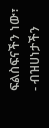ፍልስፍናችን ነው፣
- ብዝሀነታችን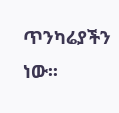ጥንካሬያችን ነው፡፡